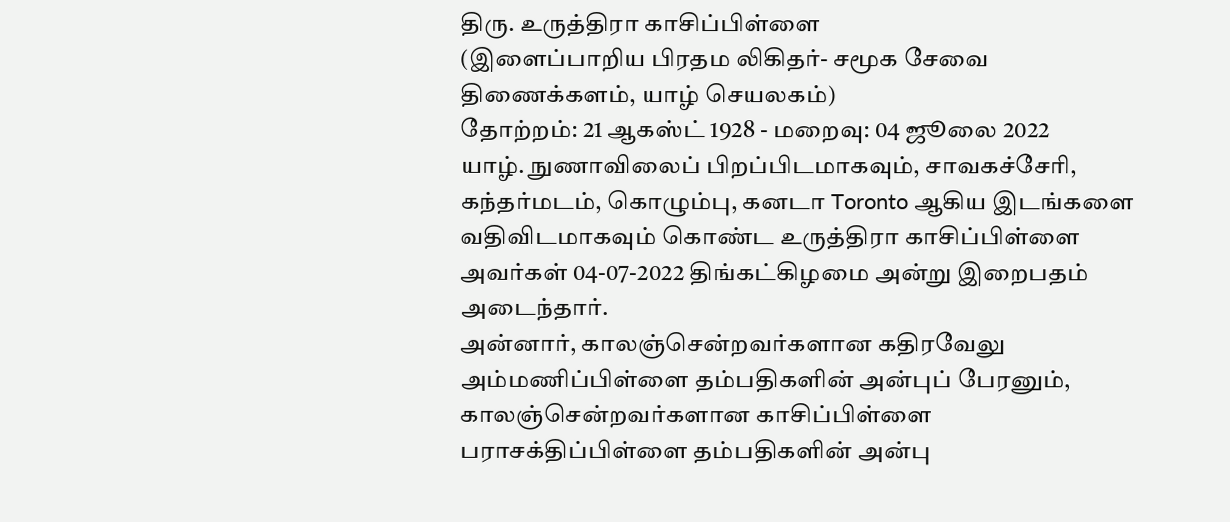திரு. உருத்திரா காசிப்பிள்ளை
(இளைப்பாறிய பிரதம லிகிதர்- சமூக சேவை திணைக்களம், யாழ் செயலகம்)
தோற்றம்: 21 ஆகஸ்ட் 1928 - மறைவு: 04 ஜூலை 2022
யாழ். நுணாவிலைப் பிறப்பிடமாகவும், சாவகச்சேரி, கந்தர்மடம், கொழும்பு, கனடா Toronto ஆகிய இடங்களை வதிவிடமாகவும் கொண்ட உருத்திரா காசிப்பிள்ளை அவர்கள் 04-07-2022 திங்கட்கிழமை அன்று இறைபதம் அடைந்தார்.
அன்னார், காலஞ்சென்றவர்களான கதிரவேலு அம்மணிப்பிள்ளை தம்பதிகளின் அன்புப் பேரனும்,
காலஞ்சென்றவர்களான காசிப்பிள்ளை பராசக்திப்பிள்ளை தம்பதிகளின் அன்பு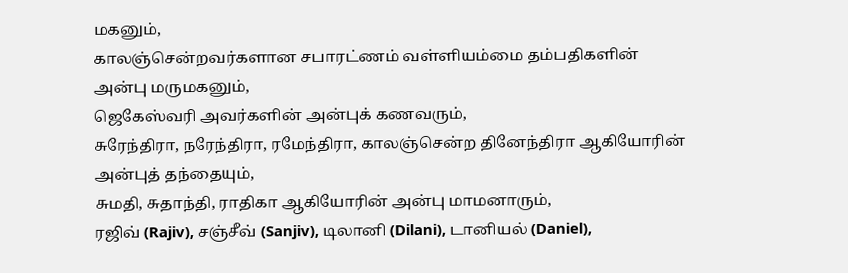மகனும்,
காலஞ்சென்றவர்களான சபாரட்ணம் வள்ளியம்மை தம்பதிகளின் அன்பு மருமகனும்,
ஜெகேஸ்வரி அவர்களின் அன்புக் கணவரும்,
சுரேந்திரா, நரேந்திரா, ரமேந்திரா, காலஞ்சென்ற தினேந்திரா ஆகியோரின் அன்புத் தந்தையும்,
சுமதி, சுதாந்தி, ராதிகா ஆகியோரின் அன்பு மாமனாரும்,
ரஜிவ் (Rajiv), சஞ்சீவ் (Sanjiv), டிலானி (Dilani), டானியல் (Daniel),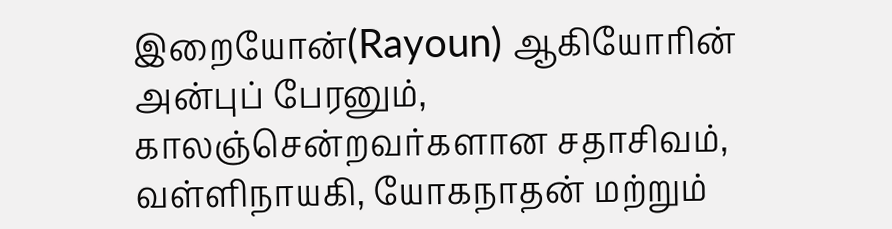இறையோன்(Rayoun) ஆகியோரின் அன்புப் பேரனும்,
காலஞ்சென்றவர்களான சதாசிவம், வள்ளிநாயகி, யோகநாதன் மற்றும்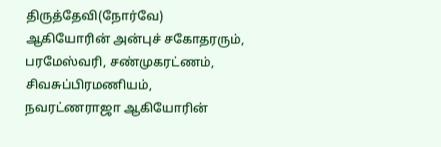திருத்தேவி(நோர்வே) ஆகியோரின் அன்புச் சகோதரரும்,
பரமேஸ்வரி, சண்முகரட்ணம், சிவசுப்பிரமணியம், நவரட்ணராஜா ஆகியோரின்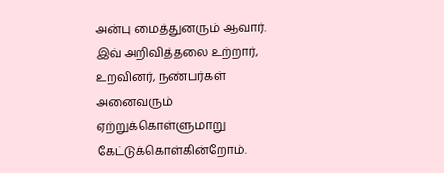அன்பு மைத்துனரும் ஆவார்.
இவ் அறிவித்தலை உற்றார், உறவினர், நண்பர்கள் அனைவரும் ஏற்றுக்கொள்ளுமாறு கேட்டுக்கொள்கின்றோம்.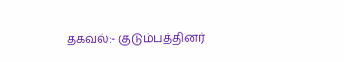தகவல்:- குடும்பத்தினர்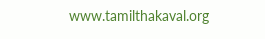www.tamilthakaval.org